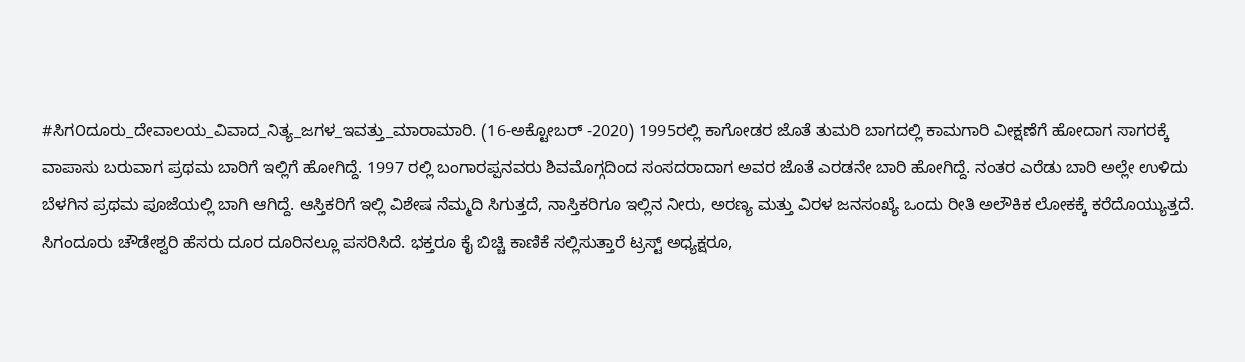#ಸಿಗ೦ದೂರು_ದೇವಾಲಯ_ವಿವಾದ_ನಿತ್ಯ_ಜಗಳ_ಇವತ್ತು_ಮಾರಾಮಾರಿ. (16-ಅಕ್ಟೋಬರ್ -2020) 1995ರಲ್ಲಿ ಕಾಗೋಡರ ಜೊತೆ ತುಮರಿ ಬಾಗದಲ್ಲಿ ಕಾಮಗಾರಿ ವೀಕ್ಷಣೆಗೆ ಹೋದಾಗ ಸಾಗರಕ್ಕೆ ವಾಪಾಸು ಬರುವಾಗ ಪ್ರಥಮ ಬಾರಿಗೆ ಇಲ್ಲಿಗೆ ಹೋಗಿದ್ದೆ. 1997 ರಲ್ಲಿ ಬಂಗಾರಪ್ಪನವರು ಶಿವಮೊಗ್ಗದಿಂದ ಸಂಸದರಾದಾಗ ಅವರ ಜೊತೆ ಎರಡನೇ ಬಾರಿ ಹೋಗಿದ್ದೆ. ನಂತರ ಎರೆಡು ಬಾರಿ ಅಲ್ಲೇ ಉಳಿದು ಬೆಳಗಿನ ಪ್ರಥಮ ಪೂಜೆಯಲ್ಲಿ ಬಾಗಿ ಆಗಿದ್ದೆ. ಆಸ್ತಿಕರಿಗೆ ಇಲ್ಲಿ ವಿಶೇಷ ನೆಮ್ಮದಿ ಸಿಗುತ್ತದೆ, ನಾಸ್ತಿಕರಿಗೂ ಇಲ್ಲಿನ ನೀರು, ಅರಣ್ಯ ಮತ್ತು ವಿರಳ ಜನಸಂಖ್ಯೆ ಒಂದು ರೀತಿ ಅಲೌಕಿಕ ಲೋಕಕ್ಕೆ ಕರೆದೊಯ್ಯುತ್ತದೆ. ಸಿಗಂದೂರು ಚೌಡೇಶ್ವರಿ ಹೆಸರು ದೂರ ದೂರಿನಲ್ಲೂ ಪಸರಿಸಿದೆ. ಭಕ್ತರೂ ಕೈ ಬಿಚ್ಚಿ ಕಾಣಿಕೆ ಸಲ್ಲಿಸುತ್ತಾರೆ ಟ್ರಸ್ಟ್ ಅಧ್ಯಕ್ಷರೂ,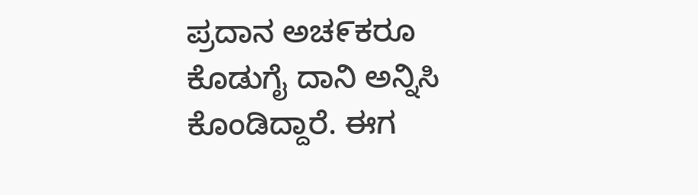ಪ್ರದಾನ ಅಚ೯ಕರೂ ಕೊಡುಗೈ ದಾನಿ ಅನ್ನಿಸಿ ಕೊಂಡಿದ್ದಾರೆ. ಈಗ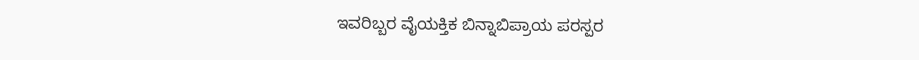ಇವರಿಬ್ಬರ ವೈಯಕ್ತಿಕ ಬಿನ್ನಾಬಿಪ್ರಾಯ ಪರಸ್ಪರ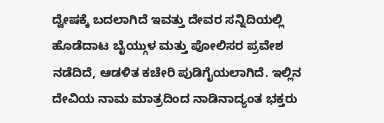ದ್ವೇಷಕ್ಕೆ ಬದಲಾಗಿದೆ ಇವತ್ತು ದೇವರ ಸನ್ನಿದಿಯಲ್ಲಿ ಹೊಡೆದಾಟ ಬೈಯ್ಗುಳ ಮತ್ತು ಪೋಲಿಸರ ಪ್ರವೇಶ ನಡೆದಿದೆ, ಆಡಳಿತ ಕಚೇರಿ ಪುಡಿಗೈಯಲಾಗಿದೆ. ಇಲ್ಲಿನ ದೇವಿಯ ನಾಮ ಮಾತ್ರದಿಂದ ನಾಡಿನಾದ್ಯಂತ ಭಕ್ತರು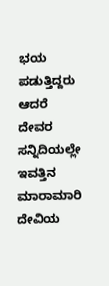ಭಯ ಪಡುತ್ತಿದ್ದರು ಆದರೆ ದೇವರ ಸನ್ನಿದಿಯಲ್ಲೇ ಇವತ್ತಿನ ಮಾರಾಮಾರಿ ದೇವಿಯ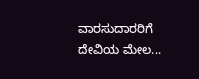ವಾರಸುದಾರರಿಗೆ ದೇವಿಯ ಮೇಲ...